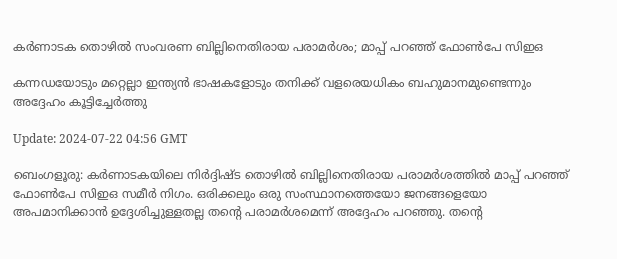കർണാടക തൊഴില്‍ സംവരണ ബില്ലിനെതിരായ പരാമര്‍ശം; മാപ്പ് പറഞ്ഞ് ഫോണ്‍പേ സിഇഒ

കന്നഡയോടും മറ്റെല്ലാ ഇന്ത്യൻ ഭാഷകളോടും തനിക്ക് വളരെയധികം ബഹുമാനമുണ്ടെന്നും അദ്ദേഹം കൂട്ടിച്ചേര്‍ത്തു

Update: 2024-07-22 04:56 GMT

ബെംഗളൂരു: കര്‍ണാടകയിലെ നിര്‍ദ്ദിഷ്ട തൊഴില്‍ ബില്ലിനെതിരായ പരാമര്‍ശത്തില്‍ മാപ്പ് പറഞ്ഞ് ഫോണ്‍പേ സിഇഒ സമീര്‍ നിഗം. ഒരിക്കലും ഒരു സംസ്ഥാനത്തെയോ ജനങ്ങളെയോ അപമാനിക്കാന്‍ ഉദ്ദേശിച്ചുള്ളതല്ല തന്‍റെ പരാമര്‍ശമെന്ന് അദ്ദേഹം പറഞ്ഞു. തൻ്റെ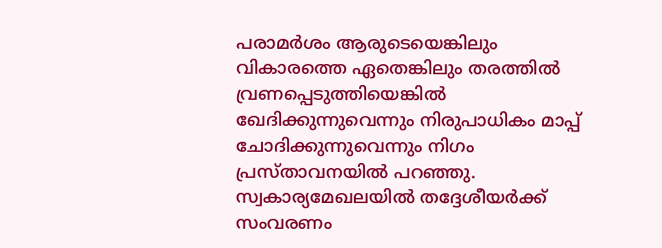പരാമർശം ആരുടെയെങ്കിലും വികാരത്തെ ഏതെങ്കിലും തരത്തിൽ വ്രണപ്പെടുത്തിയെങ്കില്‍ ഖേദിക്കുന്നുവെന്നും നിരുപാധികം മാപ്പ് ചോദിക്കുന്നുവെന്നും നിഗം പ്രസ്താവനയില്‍ പറഞ്ഞു. സ്വകാര്യമേഖലയില്‍ തദ്ദേശീയര്‍ക്ക് സംവരണം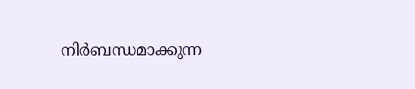നിര്‍ബന്ധമാക്കുന്ന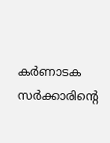കര്‍ണാടക സര്‍ക്കാരിന്‍റെ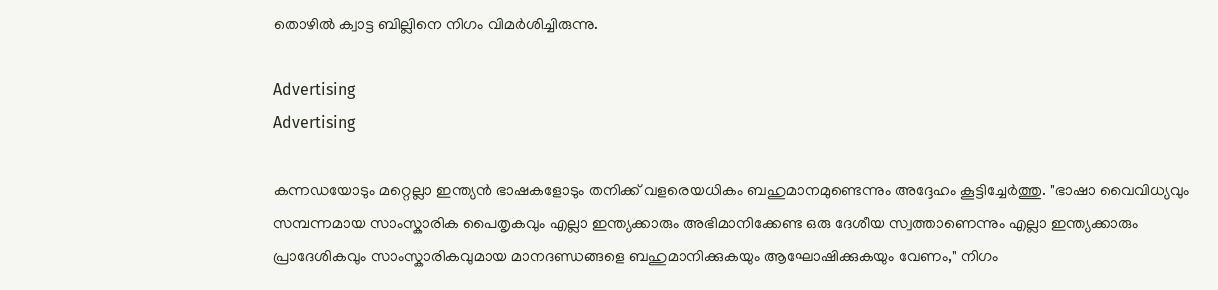തൊഴില്‍ ക്വാട്ട ബില്ലിനെ നിഗം വിമര്‍ശിച്ചിരുന്നു.

Advertising
Advertising

കന്നഡയോടും മറ്റെല്ലാ ഇന്ത്യൻ ഭാഷകളോടും തനിക്ക് വളരെയധികം ബഹുമാനമുണ്ടെന്നും അദ്ദേഹം കൂട്ടിച്ചേര്‍ത്തു. "ഭാഷാ വൈവിധ്യവും സമ്പന്നമായ സാംസ്കാരിക പൈതൃകവും എല്ലാ ഇന്ത്യക്കാരും അഭിമാനിക്കേണ്ട ഒരു ദേശീയ സ്വത്താണെന്നും എല്ലാ ഇന്ത്യക്കാരും പ്രാദേശികവും സാംസ്കാരികവുമായ മാനദണ്ഡങ്ങളെ ബഹുമാനിക്കുകയും ആഘോഷിക്കുകയും വേണം," നിഗം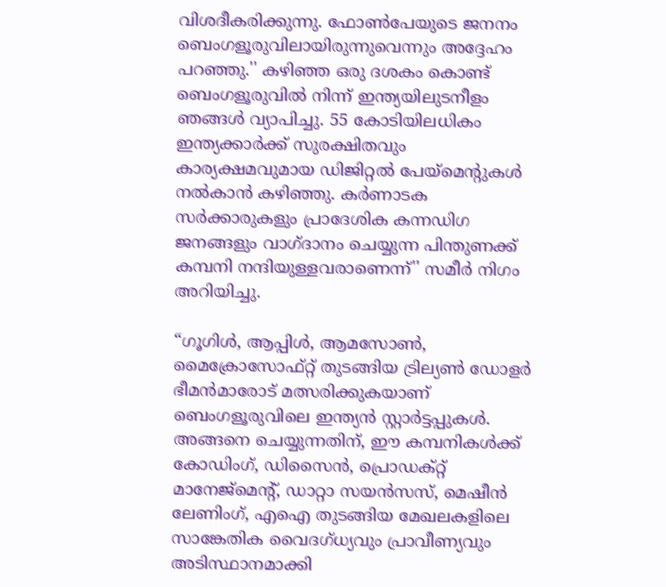വിശദീകരിക്കുന്നു. ഫോണ്‍പേയുടെ ജനനം ബെംഗളൂരുവിലായിരുന്നുവെന്നും അദ്ദേഹം പറഞ്ഞു.'' കഴിഞ്ഞ ഒരു ദശകം കൊണ്ട് ബെംഗളൂരുവില്‍ നിന്ന് ഇന്ത്യയിലുടനീളം ഞങ്ങള്‍ വ്യാപിച്ചു. 55 കോടിയിലധികം ഇന്ത്യക്കാർക്ക് സുരക്ഷിതവും കാര്യക്ഷമവുമായ ഡിജിറ്റൽ പേയ്‌മെൻ്റുകൾ നൽകാൻ കഴിഞ്ഞു. കർണാടക സർക്കാരുകളും പ്രാദേശിക കന്നഡിഗ ജനങ്ങളും വാഗ്ദാനം ചെയ്യുന്ന പിന്തുണക്ക് കമ്പനി നന്ദിയുള്ളവരാണെന്ന്'' സമീര്‍ നിഗം അറിയിച്ചു.

“ഗൂഗിൾ, ആപ്പിൾ, ആമസോൺ, മൈക്രോസോഫ്റ്റ് തുടങ്ങിയ ട്രില്യൺ ഡോളർ ഭീമൻമാരോട് മത്സരിക്കുകയാണ് ബെംഗളൂരുവിലെ ഇന്ത്യൻ സ്റ്റാർട്ടപ്പുകൾ. അങ്ങനെ ചെയ്യുന്നതിന്, ഈ കമ്പനികൾക്ക് കോഡിംഗ്, ഡിസൈൻ, പ്രൊഡക്റ്റ് മാനേജ്‌മെൻ്റ്, ഡാറ്റാ സയൻസസ്, മെഷീൻ ലേണിംഗ്, എഐ തുടങ്ങിയ മേഖലകളിലെ സാങ്കേതിക വൈദഗ്ധ്യവും പ്രാവീണ്യവും അടിസ്ഥാനമാക്കി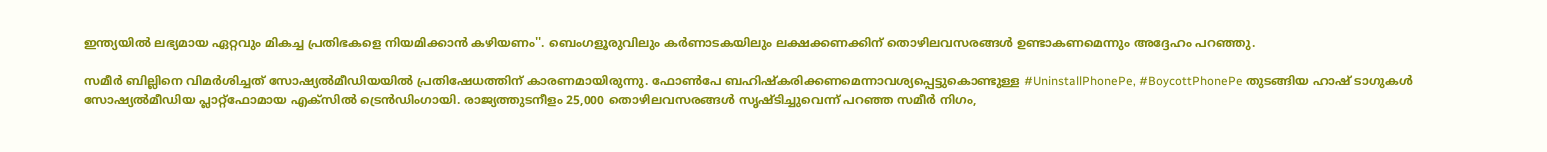ഇന്ത്യയിൽ ലഭ്യമായ ഏറ്റവും മികച്ച പ്രതിഭകളെ നിയമിക്കാൻ കഴിയണം''. ബെംഗളൂരുവിലും കർണാടകയിലും ലക്ഷക്കണക്കിന് തൊഴിലവസരങ്ങൾ ഉണ്ടാകണമെന്നും അദ്ദേഹം പറഞ്ഞു.

സമീര്‍ ബില്ലിനെ വിമര്‍ശിച്ചത് സോഷ്യല്‍മീഡിയയില്‍ പ്രതിഷേധത്തിന് കാരണമായിരുന്നു. ഫോണ്‍പേ ബഹിഷ്കരിക്കണമെന്നാവശ്യപ്പെട്ടുകൊണ്ടുള്ള #UninstallPhonePe, #BoycottPhonePe തുടങ്ങിയ ഹാഷ് ടാഗുകള്‍ സോഷ്യല്‍മീഡിയ പ്ലാറ്റ്ഫോമായ എക്സില്‍ ട്രെന്‍ഡിംഗായി. രാജ്യത്തുടനീളം 25,000 തൊഴിലവസരങ്ങൾ സൃഷ്ടിച്ചുവെന്ന് പറഞ്ഞ സമീർ നിഗം,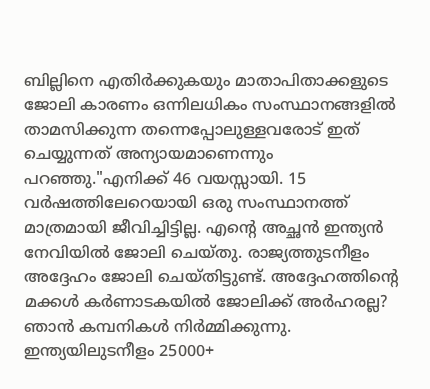ബില്ലിനെ എതിർക്കുകയും മാതാപിതാക്കളുടെ ജോലി കാരണം ഒന്നിലധികം സംസ്ഥാനങ്ങളിൽ താമസിക്കുന്ന തന്നെപ്പോലുള്ളവരോട് ഇത് ചെയ്യുന്നത് അന്യായമാണെന്നും പറഞ്ഞു."എനിക്ക് 46 വയസ്സായി. 15 വർഷത്തിലേറെയായി ഒരു സംസ്ഥാനത്ത് മാത്രമായി ജീവിച്ചിട്ടില്ല. എൻ്റെ അച്ഛൻ ഇന്ത്യൻ നേവിയിൽ ജോലി ചെയ്തു. രാജ്യത്തുടനീളം അദ്ദേഹം ജോലി ചെയ്തിട്ടുണ്ട്. അദ്ദേഹത്തിൻ്റെ മക്കൾ കർണാടകയിൽ ജോലിക്ക് അർഹരല്ല? ഞാൻ കമ്പനികൾ നിർമ്മിക്കുന്നു. ഇന്ത്യയിലുടനീളം 25000+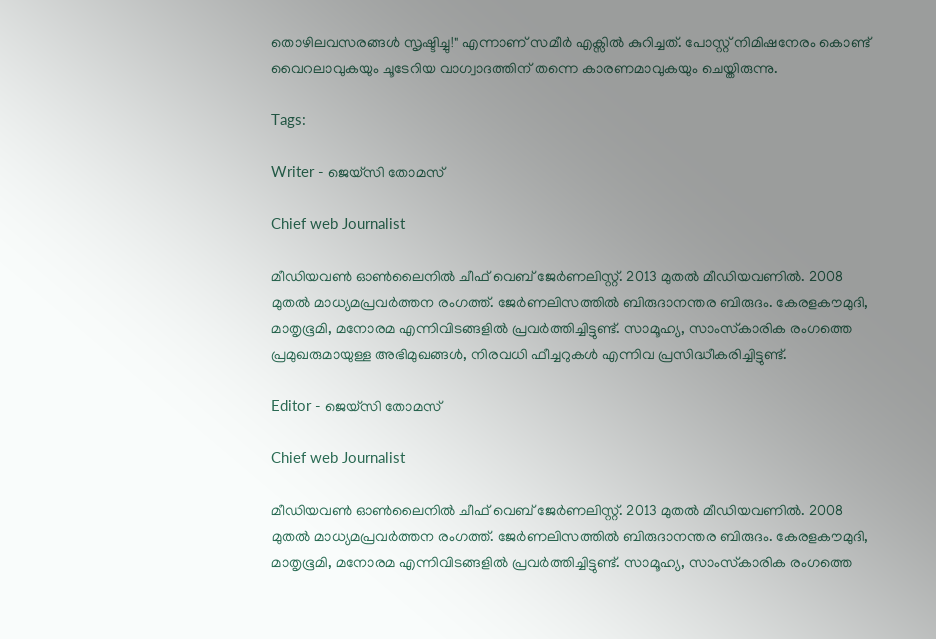തൊഴിലവസരങ്ങൾ സൃഷ്ടിച്ചു!" എന്നാണ് സമീര്‍ എക്സില്‍ കുറിച്ചത്. പോസ്റ്റ് നിമിഷനേരം കൊണ്ട് വൈറലാവുകയും ചൂടേറിയ വാഗ്വാദത്തിന് തന്നെ കാരണമാവുകയും ചെയ്തിരുന്നു.

Tags:

Writer - ജെയ്സി തോമസ്

Chief web Journalist

മീഡിയവൺ ഓൺലൈനിൽ ചീഫ് വെബ് ജേർണലിസ്റ്റ്. 2013 മുതൽ മീഡിയവണിൽ. 2008 മുതൽ മാധ്യമപ്രവർത്തന രംഗത്ത്. ജേർണലിസത്തിൽ ബിരുദാനന്തര ബിരുദം. കേരളകൗമുദി, മാതൃഭൂമി, മനോരമ എന്നിവിടങ്ങളിൽ പ്രവർത്തിച്ചിട്ടുണ്ട്. സാമൂഹ്യ, സാംസ്‌കാരിക രംഗത്തെ പ്രമുഖരുമായുള്ള അഭിമുഖങ്ങൾ, നിരവധി ഫീച്ചറുകൾ എന്നിവ പ്രസിദ്ധീകരിച്ചിട്ടുണ്ട്.

Editor - ജെയ്സി തോമസ്

Chief web Journalist

മീഡിയവൺ ഓൺലൈനിൽ ചീഫ് വെബ് ജേർണലിസ്റ്റ്. 2013 മുതൽ മീഡിയവണിൽ. 2008 മുതൽ മാധ്യമപ്രവർത്തന രംഗത്ത്. ജേർണലിസത്തിൽ ബിരുദാനന്തര ബിരുദം. കേരളകൗമുദി, മാതൃഭൂമി, മനോരമ എന്നിവിടങ്ങളിൽ പ്രവർത്തിച്ചിട്ടുണ്ട്. സാമൂഹ്യ, സാംസ്‌കാരിക രംഗത്തെ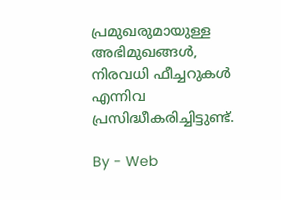പ്രമുഖരുമായുള്ള അഭിമുഖങ്ങൾ, നിരവധി ഫീച്ചറുകൾ എന്നിവ പ്രസിദ്ധീകരിച്ചിട്ടുണ്ട്.

By - Web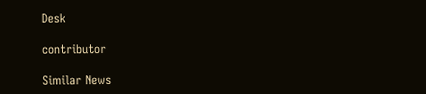Desk

contributor

Similar News